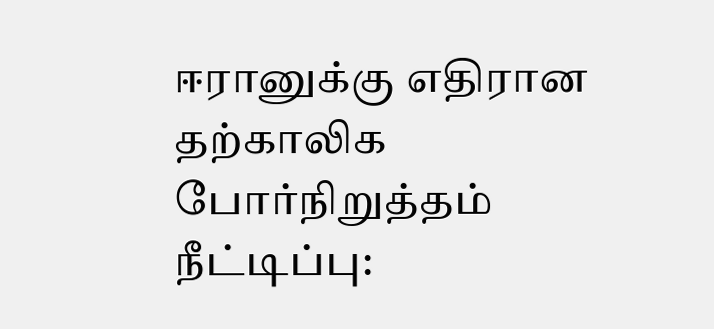ஈரானுக்கு எதிரான தற்காலிக போர்நிறுத்தம் நீட்டிப்பு: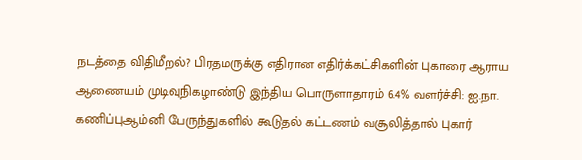நடத்தை விதிமீறல்? பிரதமருக்கு எதிரான எதிர்க்கட்சிகளின் புகாரை ஆராய ஆணையம் முடிவுநிகழாண்டு இந்திய பொருளாதாரம் 6.4% வளர்ச்சி: ஐ.நா. கணிப்புஆம்னி பேருந்துகளில் கூடுதல் கட்டணம் வசூலித்தால் புகார்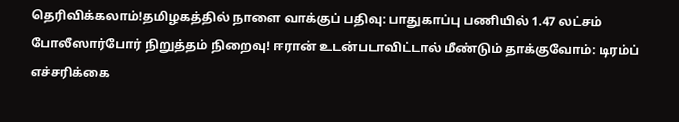தெரிவிக்கலாம்!தமிழகத்தில் நாளை வாக்குப் பதிவு: பாதுகாப்பு பணியில் 1.47 லட்சம் போலீஸார்போர் நிறுத்தம் நிறைவு! ஈரான் உடன்படாவிட்டால் மீண்டும் தாக்குவோம்: டிரம்ப் எச்சரிக்கை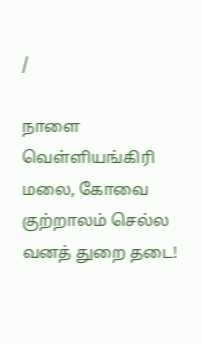/

நாளை வெள்ளியங்கிரி மலை, கோவை குற்றாலம் செல்ல வனத் துறை தடை!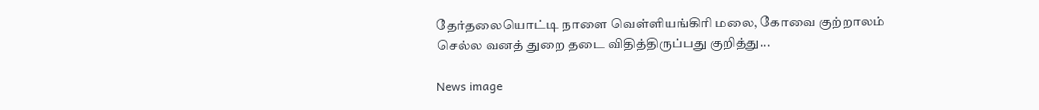தேர்தலையொட்டி நாளை வெள்ளியங்கிரி மலை, கோவை குற்றாலம் செல்ல வனத் துறை தடை விதித்திருப்பது குறித்து...

News image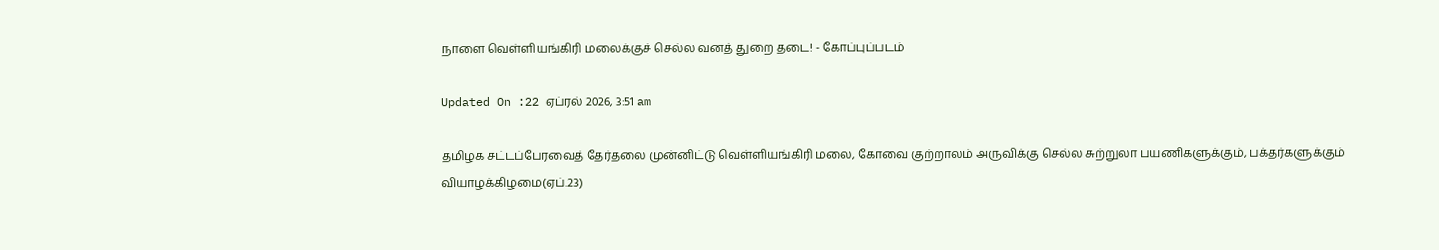நாளை வெள்ளியங்கிரி மலைக்குச் செல்ல வனத் துறை தடை! - கோப்புப்படம்

Updated On :22 ஏப்ரல் 2026, 3:51 am

தமிழக சட்டப்பேரவைத் தேர்தலை முன்னிட்டு வெள்ளியங்கிரி மலை, கோவை குற்றாலம் அருவிக்கு செல்ல சுற்றுலா பயணிகளுக்கும், பக்தர்களுக்கும் வியாழக்கிழமை(ஏப்.23)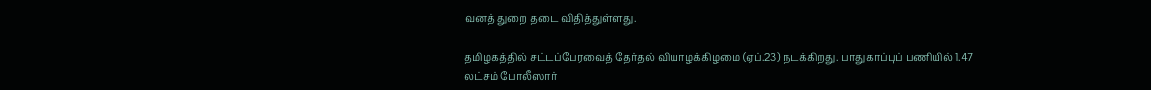வனத் துறை தடை விதித்துள்ளது.

தமிழகத்தில் சட்டப்பேரவைத் தேர்தல் வியாழக்கிழமை (ஏப்.23) நடக்கிறது. பாதுகாப்புப் பணியில் 1.47 லட்சம் போலீஸார்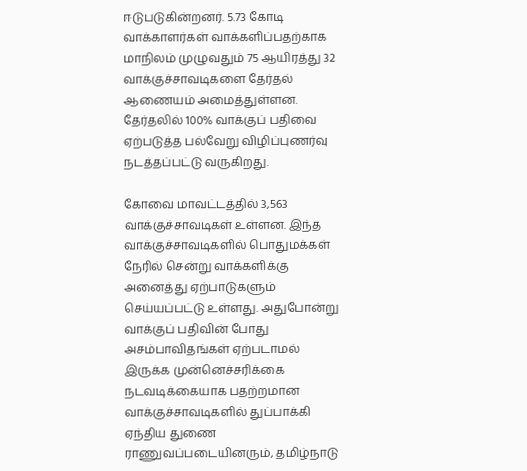ஈடுபடுகின்றனர். 5.73 கோடி வாக்காளர்கள் வாக்களிப்பதற்காக மாநிலம் முழுவதும் 75 ஆயிரத்து 32 வாக்குச்சாவடிகளை தேர்தல் ஆணையம் அமைத்துள்ளன. தேர்தலில் 100% வாக்குப் பதிவை ஏற்படுத்த பல்வேறு விழிப்புணர்வு நடத்தப்பட்டு வருகிறது.

கோவை மாவட்டத்தில் 3,563 வாக்குச்சாவடிகள் உள்ளன. இந்த வாக்குச்சாவடிகளில் பொதுமக்கள் நேரில் சென்று வாக்களிக்கு அனைத்து ஏற்பாடுகளும் செய்யப்பட்டு உள்ளது. அதுபோன்று வாக்குப் பதிவின் போது அசம்பாவிதங்கள் ஏற்படாமல் இருக்க முன்னெச்சரிக்கை நடவடிக்கையாக பதற்றமான வாக்குச்சாவடிகளில் துப்பாக்கி ஏந்திய துணை ராணுவப்படையினரும், தமிழ்நாடு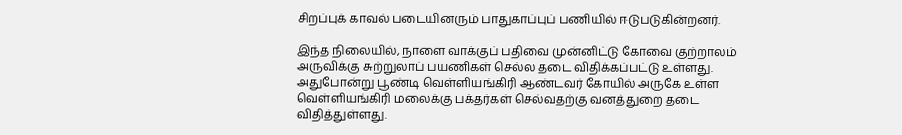சிறப்புக் காவல் படையினரும் பாதுகாப்புப் பணியில் ஈடுபடுகின்றனர்.

இந்த நிலையில், நாளை வாக்குப் பதிவை முன்னிட்டு கோவை குற்றாலம் அருவிக்கு சுற்றுலாப் பயணிகள் செல்ல தடை விதிக்கப்பட்டு உள்ளது. அதுபோன்று பூண்டி வெள்ளியங்கிரி ஆண்டவர் கோயில் அருகே உள்ள வெள்ளியங்கிரி மலைக்கு பக்தர்கள் செல்வதற்கு வனத்துறை தடை விதித்துள்ளது.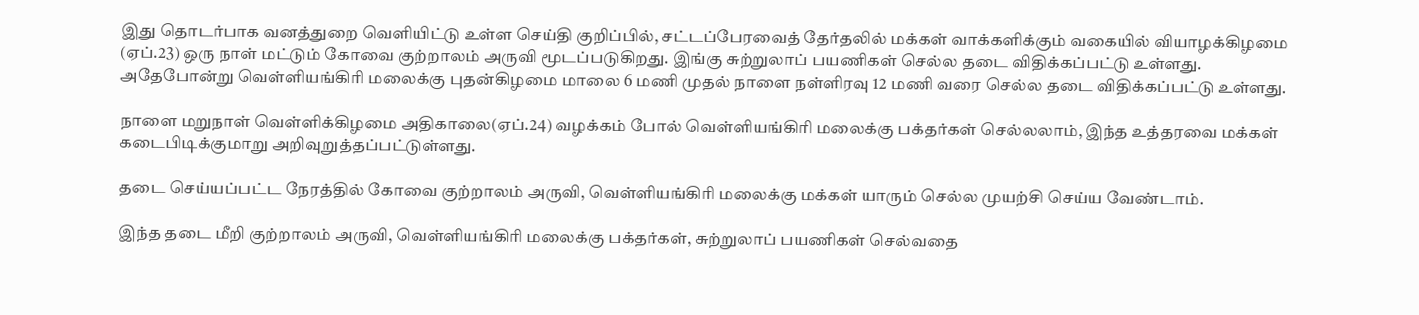இது தொடர்பாக வனத்துறை வெளியிட்டு உள்ள செய்தி குறிப்பில், சட்டப்பேரவைத் தேர்தலில் மக்கள் வாக்களிக்கும் வகையில் வியாழக்கிழமை (ஏப்.23) ஒரு நாள் மட்டும் கோவை குற்றாலம் அருவி மூடப்படுகிறது. இங்கு சுற்றுலாப் பயணிகள் செல்ல தடை விதிக்கப்பட்டு உள்ளது. அதேபோன்று வெள்ளியங்கிரி மலைக்கு புதன்கிழமை மாலை 6 மணி முதல் நாளை நள்ளிரவு 12 மணி வரை செல்ல தடை விதிக்கப்பட்டு உள்ளது.

நாளை மறுநாள் வெள்ளிக்கிழமை அதிகாலை(ஏப்.24) வழக்கம் போல் வெள்ளியங்கிரி மலைக்கு பக்தர்கள் செல்லலாம், இந்த உத்தரவை மக்கள் கடைபிடிக்குமாறு அறிவுறுத்தப்பட்டுள்ளது.

தடை செய்யப்பட்ட நேரத்தில் கோவை குற்றாலம் அருவி, வெள்ளியங்கிரி மலைக்கு மக்கள் யாரும் செல்ல முயற்சி செய்ய வேண்டாம்.

இந்த தடை மீறி குற்றாலம் அருவி, வெள்ளியங்கிரி மலைக்கு பக்தர்கள், சுற்றுலாப் பயணிகள் செல்வதை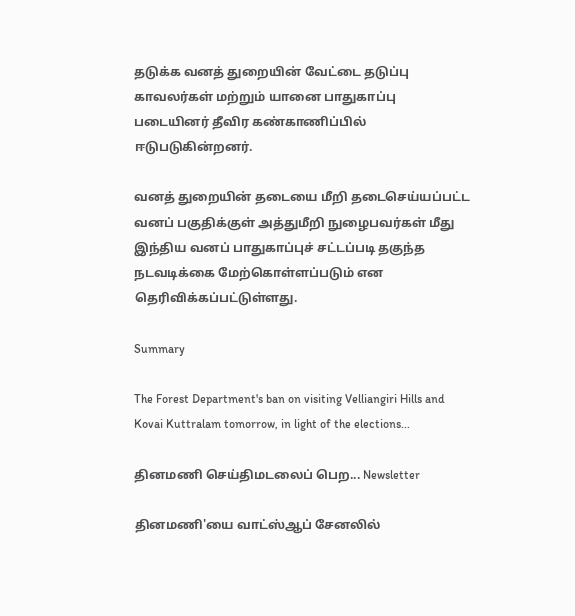தடுக்க வனத் துறையின் வேட்டை தடுப்பு காவலர்கள் மற்றும் யானை பாதுகாப்பு படையினர் தீவிர கண்காணிப்பில் ஈடுபடுகின்றனர்.

வனத் துறையின் தடையை மீறி தடைசெய்யப்பட்ட வனப் பகுதிக்குள் அத்துமீறி நுழைபவர்கள் மீது இந்திய வனப் பாதுகாப்புச் சட்டப்படி தகுந்த நடவடிக்கை மேற்கொள்ளப்படும் என தெரிவிக்கப்பட்டுள்ளது.

Summary

The Forest Department's ban on visiting Velliangiri Hills and Kovai Kuttralam tomorrow, in light of the elections...

தினமணி செய்திமடலைப் பெற... Newsletter

தினமணி'யை வாட்ஸ்ஆப் சேனலில்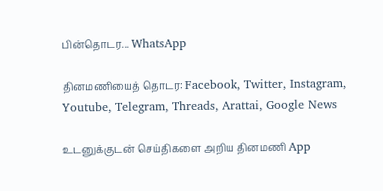பின்தொடர... WhatsApp

தினமணியைத் தொடர: Facebook, Twitter, Instagram, Youtube, Telegram, Threads, Arattai, Google News

உடனுக்குடன் செய்திகளை அறிய தினமணி App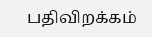பதிவிறக்கம்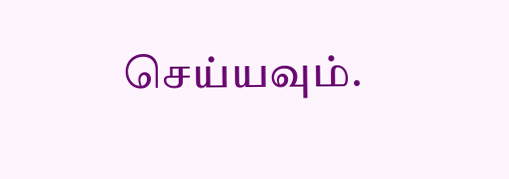செய்யவும்.